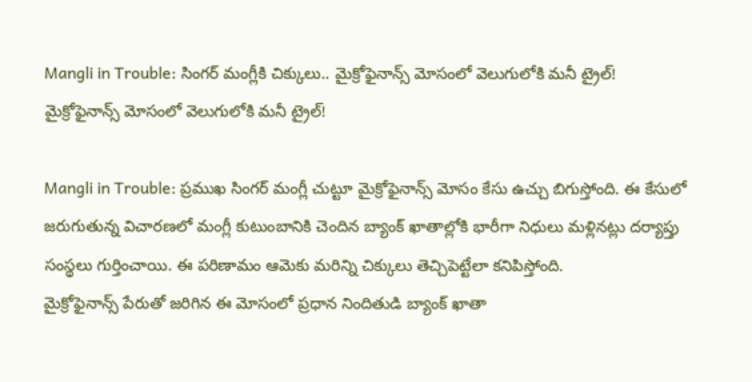Mangli in Trouble: సింగర్ మంగ్లీకి చిక్కులు.. మైక్రోఫైనాన్స్ మోసంలో వెలుగులోకి మనీ ట్రైల్!
మైక్రోఫైనాన్స్ మోసంలో వెలుగులోకి మనీ ట్రైల్!

Mangli in Trouble: ప్రముఖ సింగర్ మంగ్లీ చుట్టూ మైక్రోఫైనాన్స్ మోసం కేసు ఉచ్చు బిగుస్తోంది. ఈ కేసులో జరుగుతున్న విచారణలో మంగ్లీ కుటుంబానికి చెందిన బ్యాంక్ ఖాతాల్లోకి భారీగా నిధులు మళ్లినట్లు దర్యాప్తు సంస్థలు గుర్తించాయి. ఈ పరిణామం ఆమెకు మరిన్ని చిక్కులు తెచ్చిపెట్టేలా కనిపిస్తోంది.
మైక్రోఫైనాన్స్ పేరుతో జరిగిన ఈ మోసంలో ప్రధాన నిందితుడి బ్యాంక్ ఖాతా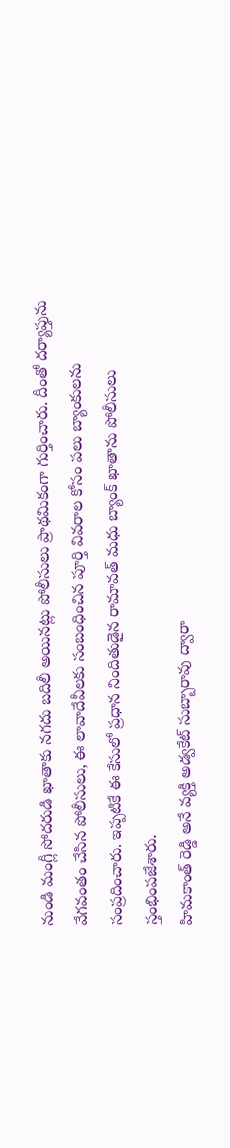నుండి మంగ్లీ సోదరుడి ఖాతాకు నగదు బదిలీ అయినట్లు పోలీసులు ప్రాథమికంగా గుర్తించారు. దీంతో దర్యాప్తును వేగవంతం చేసిన పోలీసులు, ఈ లావాదేవీలకు సంబంధించిన పూర్తి వివరాల కోసం పలు బ్యాంకులను సంప్రదించారు. ఇప్పటికే ఈ కేసులో ప్రధాన నిందితుడైన రామావత్ మధు బ్యాంక్ ఖాతాను పోలీసులు స్తంభింపజేశారు.
హిమకాంత్ రెడ్డి అనే వ్యక్తి అడ్వకేట్ సుబ్బారావు ద్వారా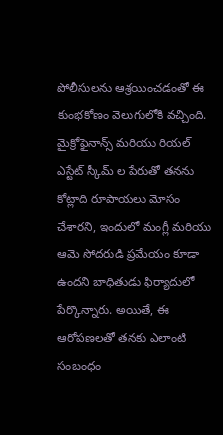పోలీసులను ఆశ్రయించడంతో ఈ కుంభకోణం వెలుగులోకి వచ్చింది. మైక్రోఫైనాన్స్ మరియు రియల్ ఎస్టేట్ స్కీమ్ ల పేరుతో తనను కోట్లాది రూపాయలు మోసం చేశారని, ఇందులో మంగ్లీ మరియు ఆమె సోదరుడి ప్రమేయం కూడా ఉందని బాధితుడు ఫిర్యాదులో పేర్కొన్నారు. అయితే, ఈ ఆరోపణలతో తనకు ఎలాంటి సంబంధం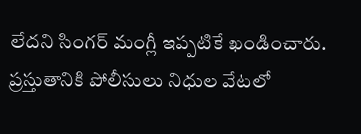లేదని సింగర్ మంగ్లీ ఇప్పటికే ఖండించారు. ప్రస్తుతానికి పోలీసులు నిధుల వేటలో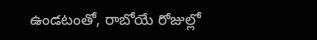ఉండటంతో, రాబోయే రోజుల్లో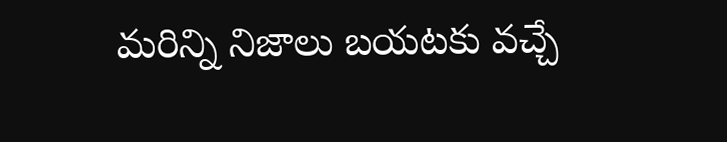మరిన్ని నిజాలు బయటకు వచ్చే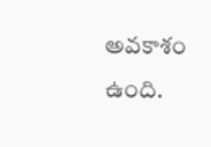అవకాశం ఉంది.